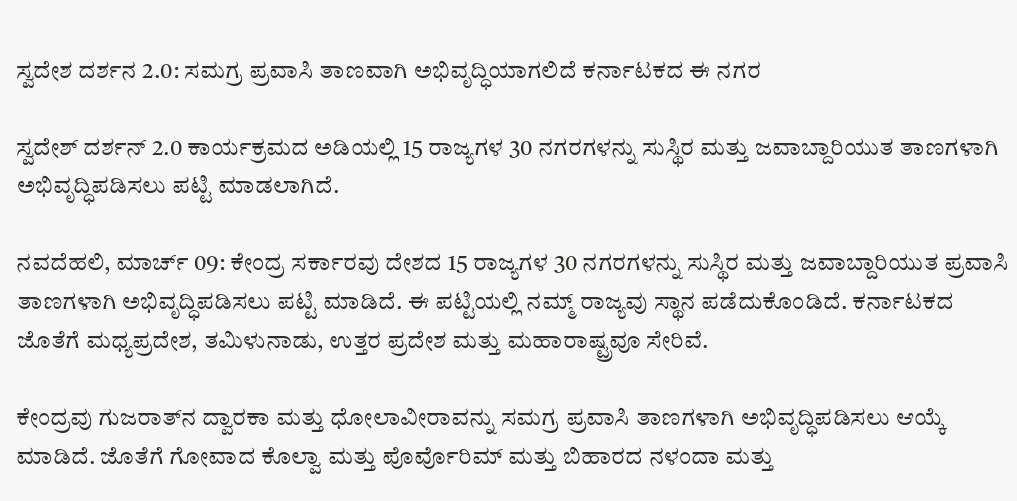ಸ್ವದೇಶ ದರ್ಶನ 2.0: ಸಮಗ್ರ ಪ್ರವಾಸಿ ತಾಣವಾಗಿ ಅಭಿವೃದ್ಧಿಯಾಗಲಿದೆ ಕರ್ನಾಟಕದ ಈ ನಗರ

ಸ್ವದೇಶ್ ದರ್ಶನ್ 2.0 ಕಾರ್ಯಕ್ರಮದ ಅಡಿಯಲ್ಲಿ 15 ರಾಜ್ಯಗಳ 30 ನಗರಗಳನ್ನು ಸುಸ್ಥಿರ ಮತ್ತು ಜವಾಬ್ದಾರಿಯುತ ತಾಣಗಳಾಗಿ ಅಭಿವೃದ್ಧಿಪಡಿಸಲು ಪಟ್ಟಿ ಮಾಡಲಾಗಿದೆ.

ನವದೆಹಲಿ, ಮಾರ್ಚ್ 09: ಕೇಂದ್ರ ಸರ್ಕಾರವು ದೇಶದ 15 ರಾಜ್ಯಗಳ 30 ನಗರಗಳನ್ನು ಸುಸ್ಥಿರ ಮತ್ತು ಜವಾಬ್ದಾರಿಯುತ ಪ್ರವಾಸಿ ತಾಣಗಳಾಗಿ ಅಭಿವೃದ್ಧಿಪಡಿಸಲು ಪಟ್ಟಿ ಮಾಡಿದೆ. ಈ ಪಟ್ಟಿಯಲ್ಲಿ ನಮ್ಮ್ ರಾಜ್ಯವು ಸ್ಥಾನ ಪಡೆದುಕೊಂಡಿದೆ. ಕರ್ನಾಟಕದ ಜೊತೆಗೆ ಮಧ್ಯಪ್ರದೇಶ, ತಮಿಳುನಾಡು, ಉತ್ತರ ಪ್ರದೇಶ ಮತ್ತು ಮಹಾರಾಷ್ಟ್ರವೂ ಸೇರಿವೆ.

ಕೇಂದ್ರವು ಗುಜರಾತ್‌ನ ದ್ವಾರಕಾ ಮತ್ತು ಧೋಲಾವೀರಾವನ್ನು ಸಮಗ್ರ ಪ್ರವಾಸಿ ತಾಣಗಳಾಗಿ ಅಭಿವೃದ್ಧಿಪಡಿಸಲು ಆಯ್ಕೆ ಮಾಡಿದೆ. ಜೊತೆಗೆ ಗೋವಾದ ಕೊಲ್ವಾ ಮತ್ತು ಪೊರ್ವೊರಿಮ್ ಮತ್ತು ಬಿಹಾರದ ನಳಂದಾ ಮತ್ತು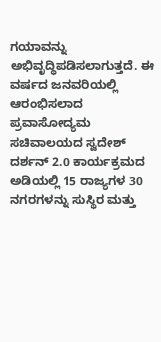ಗಯಾವನ್ನು ಅಭಿವೃದ್ಧಿಪಡಿಸಲಾಗುತ್ತದೆ. ಈ ವರ್ಷದ ಜನವರಿಯಲ್ಲಿ ಆರಂಭಿಸಲಾದ ಪ್ರವಾಸೋದ್ಯಮ ಸಚಿವಾಲಯದ ಸ್ವದೇಶ್ ದರ್ಶನ್ 2.0 ಕಾರ್ಯಕ್ರಮದ ಅಡಿಯಲ್ಲಿ 15 ರಾಜ್ಯಗಳ 30 ನಗರಗಳನ್ನು ಸುಸ್ಥಿರ ಮತ್ತು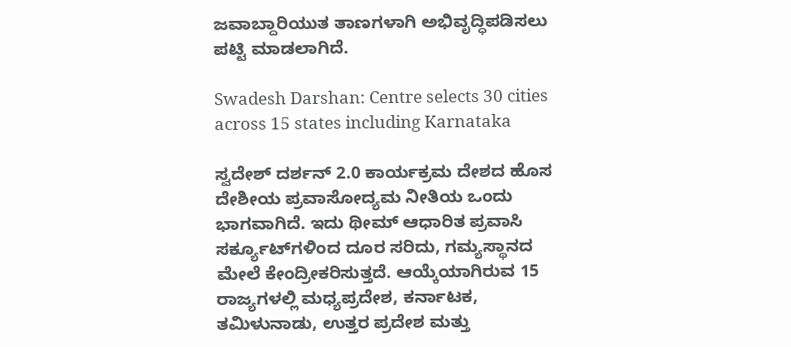ಜವಾಬ್ದಾರಿಯುತ ತಾಣಗಳಾಗಿ ಅಭಿವೃದ್ಧಿಪಡಿಸಲು ಪಟ್ಟಿ ಮಾಡಲಾಗಿದೆ.

Swadesh Darshan: Centre selects 30 cities across 15 states including Karnataka

ಸ್ವದೇಶ್ ದರ್ಶನ್ 2.0 ಕಾರ್ಯಕ್ರಮ ದೇಶದ ಹೊಸ ದೇಶೀಯ ಪ್ರವಾಸೋದ್ಯಮ ನೀತಿಯ ಒಂದು ಭಾಗವಾಗಿದೆ. ಇದು ಥೀಮ್ ಆಧಾರಿತ ಪ್ರವಾಸಿ ಸರ್ಕ್ಯೂಟ್‌ಗಳಿಂದ ದೂರ ಸರಿದು, ಗಮ್ಯಸ್ಥಾನದ ಮೇಲೆ ಕೇಂದ್ರೀಕರಿಸುತ್ತದೆ. ಆಯ್ಕೆಯಾಗಿರುವ 15 ರಾಜ್ಯಗಳಲ್ಲಿ ಮಧ್ಯಪ್ರದೇಶ, ಕರ್ನಾಟಕ, ತಮಿಳುನಾಡು, ಉತ್ತರ ಪ್ರದೇಶ ಮತ್ತು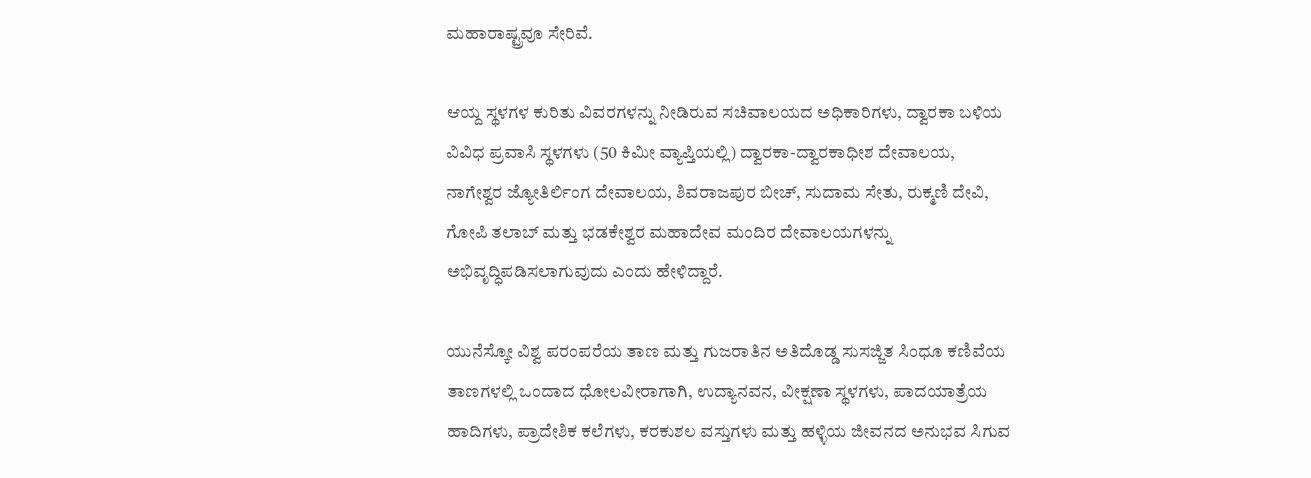ಮಹಾರಾಷ್ಟ್ರವೂ ಸೇರಿವೆ.

ಆಯ್ದ ಸ್ಥಳಗಳ ಕುರಿತು ವಿವರಗಳನ್ನು ನೀಡಿರುವ ಸಚಿವಾಲಯದ ಅಧಿಕಾರಿಗಳು, ದ್ವಾರಕಾ ಬಳಿಯ ವಿವಿಧ ಪ್ರವಾಸಿ ಸ್ಥಳಗಳು (50 ಕಿಮೀ ವ್ಯಾಪ್ತಿಯಲ್ಲಿ) ದ್ವಾರಕಾ-ದ್ವಾರಕಾಧೀಶ ದೇವಾಲಯ, ನಾಗೇಶ್ವರ ಜ್ಯೋತಿರ್ಲಿಂಗ ದೇವಾಲಯ, ಶಿವರಾಜಪುರ ಬೀಚ್, ಸುದಾಮ ಸೇತು, ರುಕ್ಮಣಿ ದೇವಿ, ಗೋಪಿ ತಲಾಬ್ ಮತ್ತು ಭಡಕೇಶ್ವರ ಮಹಾದೇವ ಮಂದಿರ ದೇವಾಲಯಗಳನ್ನು ಅಭಿವೃದ್ಧಿಪಡಿಸಲಾಗುವುದು ಎಂದು ಹೇಳಿದ್ದಾರೆ.

ಯುನೆಸ್ಕೋ ವಿಶ್ವ ಪರಂಪರೆಯ ತಾಣ ಮತ್ತು ಗುಜರಾತಿನ ಅತಿದೊಡ್ಡ ಸುಸಜ್ಜಿತ ಸಿಂಧೂ ಕಣಿವೆಯ ತಾಣಗಳಲ್ಲಿ ಒಂದಾದ ಧೋಲವೀರಾಗಾಗಿ, ಉದ್ಯಾನವನ, ವೀಕ್ಷಣಾ ಸ್ಥಳಗಳು, ಪಾದಯಾತ್ರೆಯ ಹಾದಿಗಳು, ಪ್ರಾದೇಶಿಕ ಕಲೆಗಳು, ಕರಕುಶಲ ವಸ್ತುಗಳು ಮತ್ತು ಹಳ್ಳಿಯ ಜೀವನದ ಅನುಭವ ಸಿಗುವ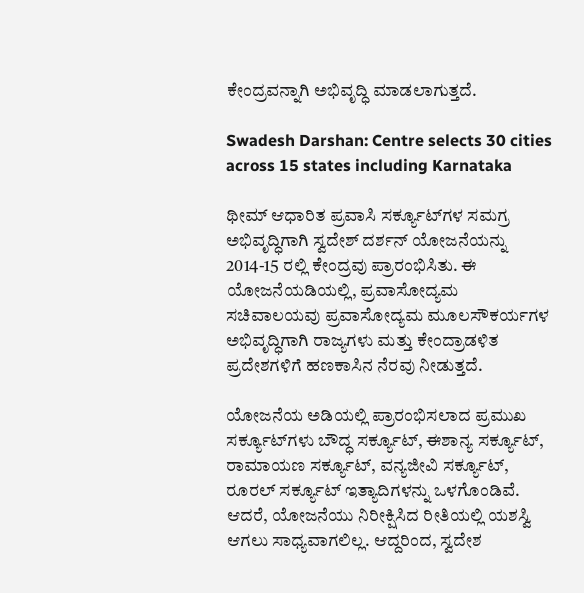ಕೇಂದ್ರವನ್ನಾಗಿ ಅಭಿವೃದ್ಧಿ ಮಾಡಲಾಗುತ್ತದೆ.

Swadesh Darshan: Centre selects 30 cities across 15 states including Karnataka

ಥೀಮ್ ಆಧಾರಿತ ಪ್ರವಾಸಿ ಸರ್ಕ್ಯೂಟ್‌ಗಳ ಸಮಗ್ರ ಅಭಿವೃದ್ಧಿಗಾಗಿ ಸ್ವದೇಶ್ ದರ್ಶನ್ ಯೋಜನೆಯನ್ನು 2014-15 ರಲ್ಲಿ ಕೇಂದ್ರವು ಪ್ರಾರಂಭಿಸಿತು. ಈ ಯೋಜನೆಯಡಿಯಲ್ಲಿ, ಪ್ರವಾಸೋದ್ಯಮ ಸಚಿವಾಲಯವು ಪ್ರವಾಸೋದ್ಯಮ ಮೂಲಸೌಕರ್ಯಗಳ ಅಭಿವೃದ್ಧಿಗಾಗಿ ರಾಜ್ಯಗಳು ಮತ್ತು ಕೇಂದ್ರಾಡಳಿತ ಪ್ರದೇಶಗಳಿಗೆ ಹಣಕಾಸಿನ ನೆರವು ನೀಡುತ್ತದೆ.

ಯೋಜನೆಯ ಅಡಿಯಲ್ಲಿ ಪ್ರಾರಂಭಿಸಲಾದ ಪ್ರಮುಖ ಸರ್ಕ್ಯೂಟ್‌ಗಳು ಬೌದ್ಧ ಸರ್ಕ್ಯೂಟ್, ಈಶಾನ್ಯ ಸರ್ಕ್ಯೂಟ್, ರಾಮಾಯಣ ಸರ್ಕ್ಯೂಟ್, ವನ್ಯಜೀವಿ ಸರ್ಕ್ಯೂಟ್, ರೂರಲ್ ಸರ್ಕ್ಯೂಟ್ ಇತ್ಯಾದಿಗಳನ್ನು ಒಳಗೊಂಡಿವೆ. ಆದರೆ, ಯೋಜನೆಯು ನಿರೀಕ್ಷಿಸಿದ ರೀತಿಯಲ್ಲಿ ಯಶಸ್ವಿ ಆಗಲು ಸಾಧ್ಯವಾಗಲಿಲ್ಲ. ಆದ್ದರಿಂದ, ಸ್ವದೇಶ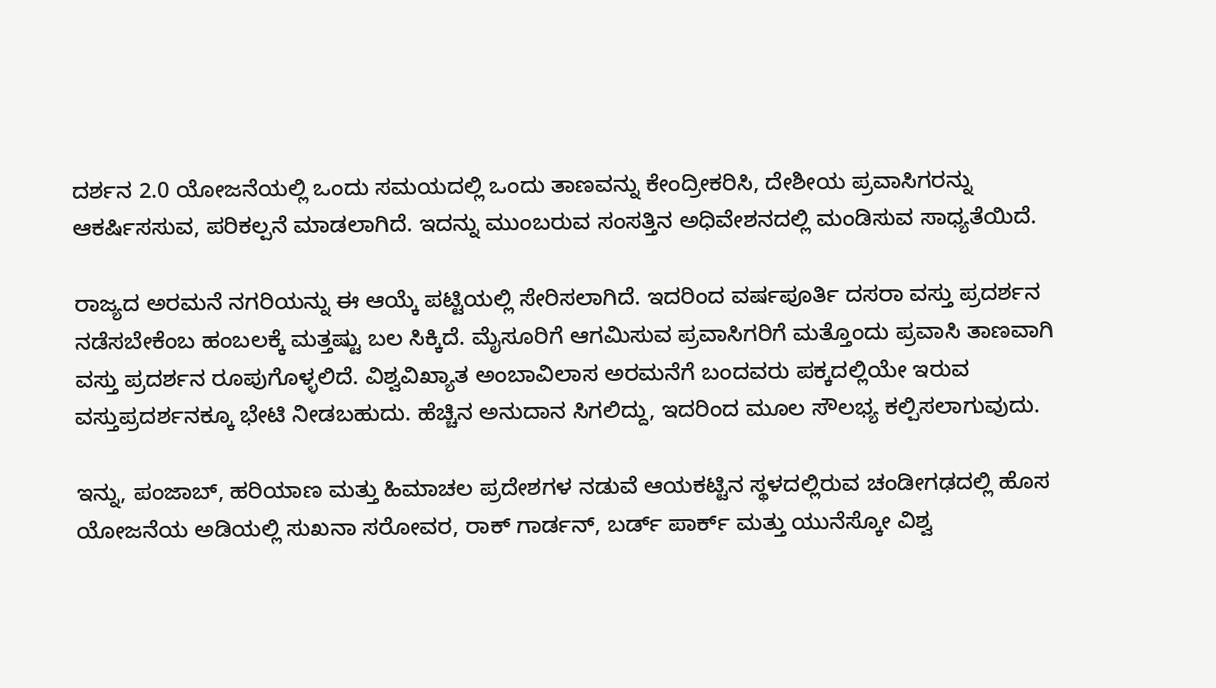ದರ್ಶನ 2.0 ಯೋಜನೆಯಲ್ಲಿ ಒಂದು ಸಮಯದಲ್ಲಿ ಒಂದು ತಾಣವನ್ನು ಕೇಂದ್ರೀಕರಿಸಿ, ದೇಶೀಯ ಪ್ರವಾಸಿಗರನ್ನು ಆಕರ್ಷಿಸಸುವ, ಪರಿಕಲ್ಪನೆ ಮಾಡಲಾಗಿದೆ. ಇದನ್ನು ಮುಂಬರುವ ಸಂಸತ್ತಿನ ಅಧಿವೇಶನದಲ್ಲಿ ಮಂಡಿಸುವ ಸಾಧ್ಯತೆಯಿದೆ.

ರಾಜ್ಯದ ಅರಮನೆ ನಗರಿಯನ್ನು ಈ ಆಯ್ಕೆ ಪಟ್ಟಿಯಲ್ಲಿ ಸೇರಿಸಲಾಗಿದೆ. ಇದರಿಂದ ವರ್ಷಪೂರ್ತಿ ದಸರಾ ವಸ್ತು ಪ್ರದರ್ಶನ ನಡೆಸಬೇಕೆಂಬ ಹಂಬಲಕ್ಕೆ ಮತ್ತಷ್ಟು ಬಲ ಸಿಕ್ಕಿದೆ. ಮೈಸೂರಿಗೆ ಆಗಮಿಸುವ ಪ್ರವಾಸಿಗರಿಗೆ ಮತ್ತೊಂದು ಪ್ರವಾಸಿ ತಾಣವಾಗಿ ವಸ್ತು ಪ್ರದರ್ಶನ ರೂಪುಗೊಳ್ಳಲಿದೆ. ವಿಶ್ವವಿಖ್ಯಾತ ಅಂಬಾವಿಲಾಸ ಅರಮನೆಗೆ ಬಂದವರು ಪಕ್ಕದಲ್ಲಿಯೇ ಇರುವ ವಸ್ತುಪ್ರದರ್ಶನಕ್ಕೂ ಭೇಟಿ ನೀಡಬಹುದು. ಹೆಚ್ಚಿನ ಅನುದಾನ ಸಿಗಲಿದ್ದು, ಇದರಿಂದ ಮೂಲ ಸೌಲಭ್ಯ ಕಲ್ಪಿಸಲಾಗುವುದು.

ಇನ್ನು, ಪಂಜಾಬ್, ಹರಿಯಾಣ ಮತ್ತು ಹಿಮಾಚಲ ಪ್ರದೇಶಗಳ ನಡುವೆ ಆಯಕಟ್ಟಿನ ಸ್ಥಳದಲ್ಲಿರುವ ಚಂಡೀಗಢದಲ್ಲಿ ಹೊಸ ಯೋಜನೆಯ ಅಡಿಯಲ್ಲಿ ಸುಖನಾ ಸರೋವರ, ರಾಕ್ ಗಾರ್ಡನ್, ಬರ್ಡ್ ಪಾರ್ಕ್ ಮತ್ತು ಯುನೆಸ್ಕೋ ವಿಶ್ವ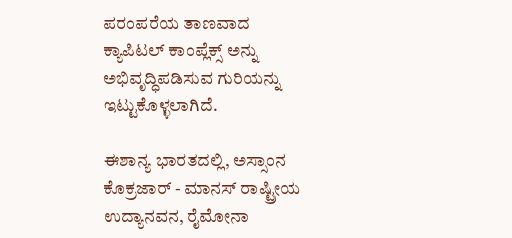ಪರಂಪರೆಯ ತಾಣವಾದ ಕ್ಯಾಪಿಟಲ್ ಕಾಂಪ್ಲೆಕ್ಸ್ ಅನ್ನು ಅಭಿವೃದ್ಧಿಪಡಿಸುವ ಗುರಿಯನ್ನು ಇಟ್ಟುಕೊಳ್ಳಲಾಗಿದೆ.

ಈಶಾನ್ಯ ಭಾರತದಲ್ಲಿ, ಅಸ್ಸಾಂನ ಕೊಕ್ರಜಾರ್ - ಮಾನಸ್ ರಾಷ್ಟ್ರೀಯ ಉದ್ಯಾನವನ, ರೈಮೋನಾ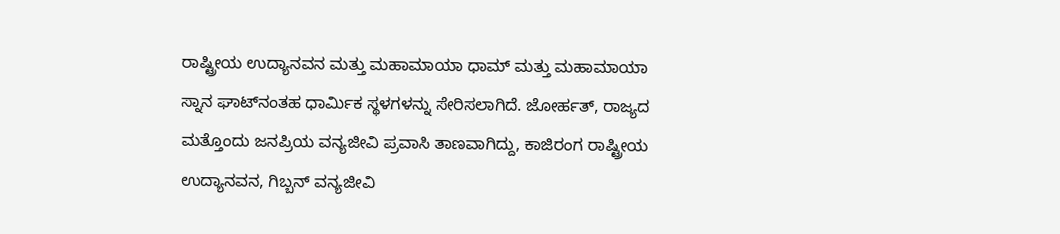ರಾಷ್ಟ್ರೀಯ ಉದ್ಯಾನವನ ಮತ್ತು ಮಹಾಮಾಯಾ ಧಾಮ್ ಮತ್ತು ಮಹಾಮಾಯಾ ಸ್ನಾನ ಘಾಟ್‌ನಂತಹ ಧಾರ್ಮಿಕ ಸ್ಥಳಗಳನ್ನು ಸೇರಿಸಲಾಗಿದೆ. ಜೋರ್ಹತ್, ರಾಜ್ಯದ ಮತ್ತೊಂದು ಜನಪ್ರಿಯ ವನ್ಯಜೀವಿ ಪ್ರವಾಸಿ ತಾಣವಾಗಿದ್ದು, ಕಾಜಿರಂಗ ರಾಷ್ಟ್ರೀಯ ಉದ್ಯಾನವನ, ಗಿಬ್ಬನ್ ವನ್ಯಜೀವಿ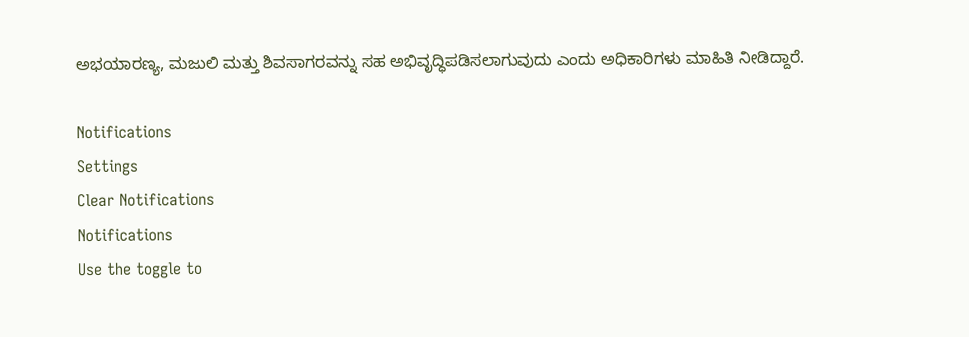ಅಭಯಾರಣ್ಯ, ಮಜುಲಿ ಮತ್ತು ಶಿವಸಾಗರವನ್ನು ಸಹ ಅಭಿವೃದ್ಧಿಪಡಿಸಲಾಗುವುದು ಎಂದು ಅಧಿಕಾರಿಗಳು ಮಾಹಿತಿ ನೀಡಿದ್ದಾರೆ.

Notifications
Settings
Clear Notifications
Notifications
Use the toggle to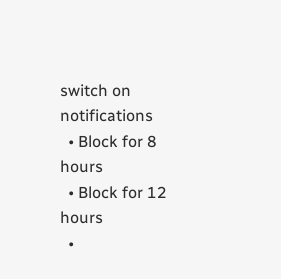switch on notifications
  • Block for 8 hours
  • Block for 12 hours
  •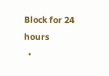Block for 24 hours
  •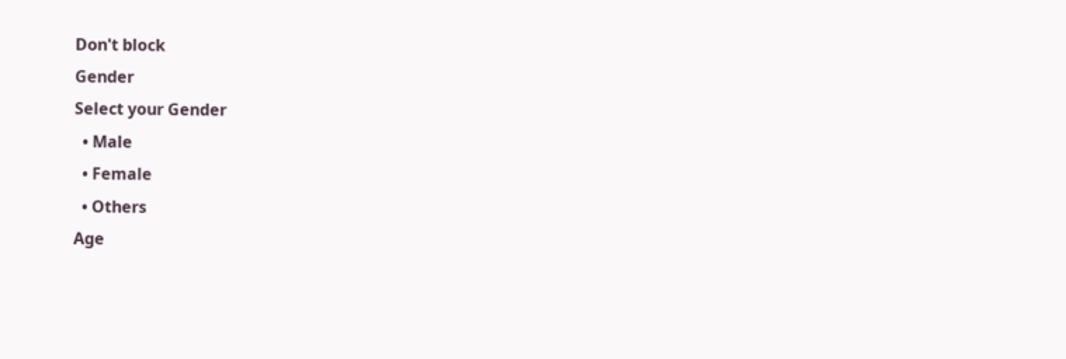Don't block
Gender
Select your Gender
  • Male
  • Female
  • Others
Age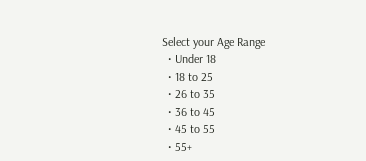Select your Age Range
  • Under 18
  • 18 to 25
  • 26 to 35
  • 36 to 45
  • 45 to 55
  • 55+